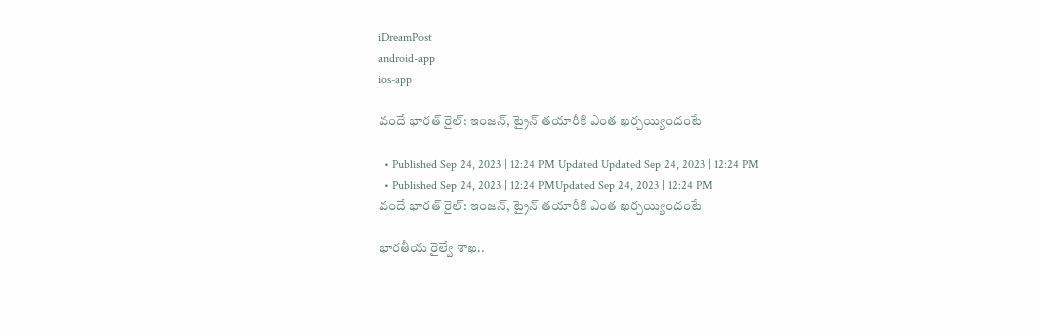iDreamPost
android-app
ios-app

వందే భారత్‌ రైల్‌: ఇంజన్‌, ట్రైన్‌ తయారీకి ఎంత ఖర్చయ్యిందంటే

  • Published Sep 24, 2023 | 12:24 PM Updated Updated Sep 24, 2023 | 12:24 PM
  • Published Sep 24, 2023 | 12:24 PMUpdated Sep 24, 2023 | 12:24 PM
వందే భారత్‌ రైల్‌: ఇంజన్‌, ట్రైన్‌ తయారీకి ఎంత ఖర్చయ్యిందంటే

భారతీయ రైల్వే శాఖ..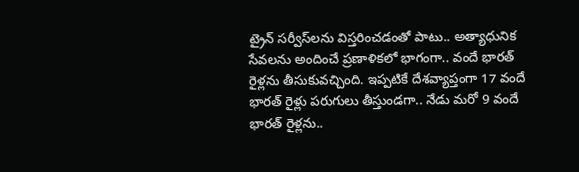ట్రైన్‌ సర్వీస్‌లను విస్తరించడంతో పాటు.. అత్యాధునిక సేవలను అందించే ప్రణాళికలో భాగంగా.. వందే భారత్‌ రైళ్లను తీసుకువచ్చింది. ఇప్పటికే దేశవ్యాప్తంగా 17 వందే భారత్‌ రైళ్లు పరుగులు తీస్తుండగా.. నేడు మరో 9 వందే భారత్‌ రైళ్లను..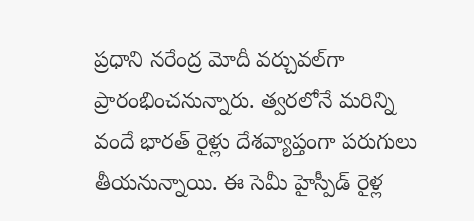ప్రధాని నరేంద్ర మోదీ వర్చువల్‌గా ప్రారంభించనున్నారు. త్వరలోనే మరిన్ని వందే భారత్‌ రైళ్లు దేశవ్యాప్తంగా పరుగులు తీయనున్నాయి. ఈ సెమీ హైస్పీడ్‌ రైళ్ల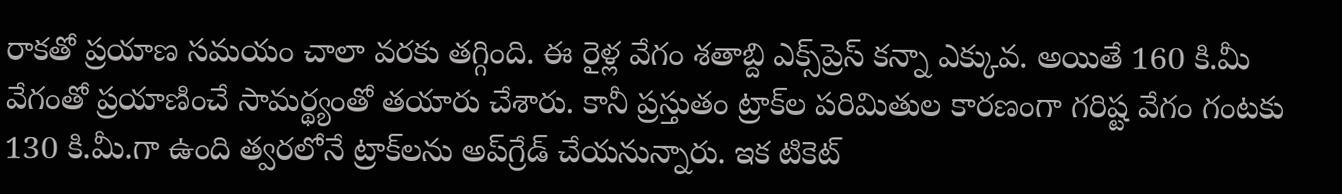రాకతో ప్రయాణ సమయం చాలా వరకు తగ్గింది. ఈ రైళ్ల వేగం శతాబ్ది ఎక్స్‌ప్రెస్‌ కన్నా ఎక్కువ. అయితే 160 కి.మీ వేగంతో ప్రయాణించే సామర్థ్యంతో తయారు చేశారు. కానీ ప్రస్తుతం ట్రాక్‌ల పరిమితుల కారణంగా గరిష్ట వేగం గంటకు 130 కి.మీ.గా ఉంది త్వరలోనే ట్రాక్‌లను అప్‌గ్రేడ్‌ చేయనున్నారు. ఇక టికెట్‌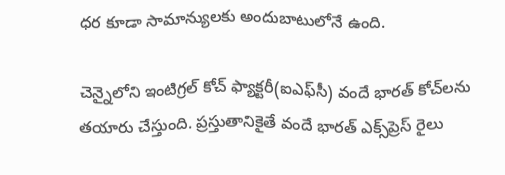ధర కూడా సామాన్యులకు అందుబాటులోనే ఉంది.

చెన్నైలోని ఇంటిగ్రల్ కోచ్ ఫ్యాక్టరీ(ఐఎఫ్‌సీ) వందే భారత్‌ కోచ్‌లను తయారు చేస్తుంది. ప్రస్తుతానికైతే వందే భారత్ ఎక్స్‌ప్రెస్ రైలు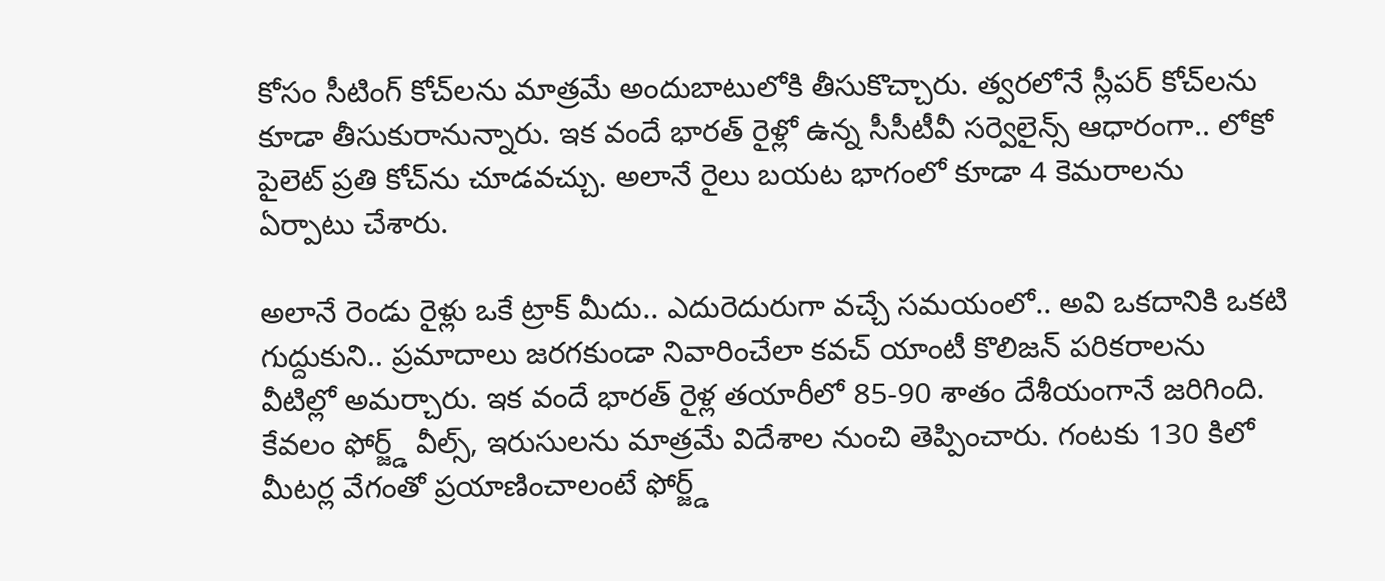కోసం సీటింగ్ కోచ్‌లను మాత్రమే అందుబాటులోకి తీసుకొచ్చారు. త్వరలోనే స్లీపర్‌ కోచ్‌లను కూడా తీసుకురానున్నారు. ఇక వందే భారత్‌ రైళ్లో ఉన్న సీసీటీవీ సర్వెలైన్స్‌ ఆధారంగా.. లోకో పైలెట్‌ ప్రతి కోచ్‌ను చూడవచ్చు. అలానే రైలు బయట భాగంలో కూడా 4 కెమరాలను ఏర్పాటు చేశారు.

అలానే రెండు రైళ్లు ఒకే ట్రాక్‌ మీదు.. ఎదురెదురుగా వచ్చే సమయంలో.. అవి ఒకదానికి ఒకటి గుద్దుకుని.. ప్రమాదాలు జరగకుండా నివారించేలా కవచ్‌ యాంటీ కొలిజన్‌ పరికరాలను వీటిల్లో అమర్చారు. ఇక వందే భారత్‌ రైళ్ల తయారీలో 85-90 శాతం దేశీయంగానే జరిగింది. కేవలం ఫోర్జ్డ్‌ వీల్స్‌, ఇరుసులను మాత్రమే విదేశాల నుంచి తెప్పించారు. గంటకు 130 కిలో మీటర్ల వేగంతో ప్రయాణించాలంటే ఫోర్జ్డ్‌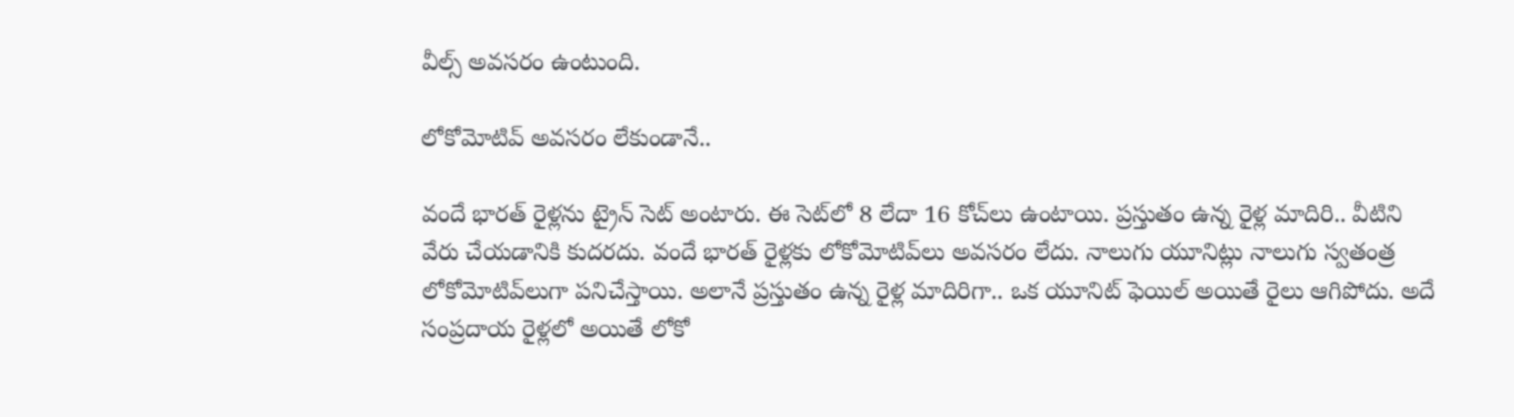వీల్స్‌ అవసరం ఉంటుంది.

లోకోమోటివ్‌ అవసరం లేకుండానే..

వందే భారత్‌ రైళ్లను ట్రైన్‌ సెట్‌ అంటారు. ఈ సెట్‌లో 8 లేదా 16 కోచ్‌లు ఉంటాయి. ప్రస్తుతం ఉన్న రైళ్ల మాదిరి.. వీటిని వేరు చేయడానికి కుదరదు. వందే భారత్‌ రైళ్లకు లోకోమోటివ్‌లు అవసరం లేదు. నాలుగు యూనిట్లు నాలుగు స్వతంత్ర లోకోమోటివ్‌లుగా పనిచేస్తాయి. అలానే ప్రస్తుతం ఉన్న రైళ్ల మాదిరిగా.. ఒక యూనిట్ ఫెయిల్‌ అయితే రైలు ఆగిపోదు. అదే సంప్రదాయ రైళ్లలో అయితే లోకో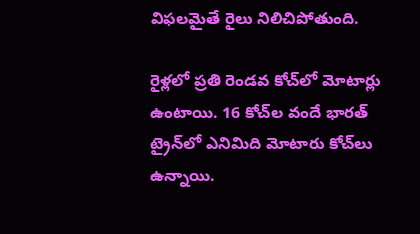విఫలమైతే రైలు నిలిచిపోతుంది.

రైళ్లలో ప్రతి రెండవ కోచ్‌లో మోటార్లు ఉంటాయి. 16 కోచ్‌ల వందే భారత్‌ ట్రైన్‌లో ఎనిమిది మోటారు కోచ్‌లు ఉన్నాయి.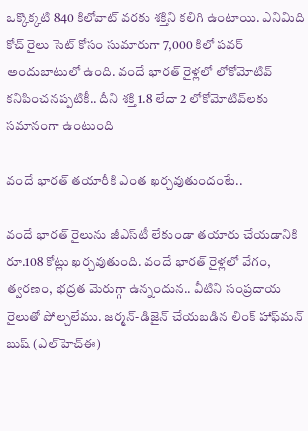ఒక్కొక్కటి 840 కిలోవాట్‌ వరకు శక్తిని కలిగి ఉంటాయి. ఎనిమిది కోచ్ రైలు సెట్ కోసం సుమారుగా 7,000 కిలో పవర్ అందుబాటులో ఉంది. వందే భారత్‌ రైళ్లలో లోకోమోటివ్ కనిపించనప్పటికీ.. దీని శక్తి 1.8 లేదా 2 లోకోమోటివ్‌లకు సమానంగా ఉంటుంది

వందే భారత్‌ తయారీకి ఎంత ఖర్చవుతుందంటే..

వందే భారత్ రైలును జీఎస్‌టీ లేకుండా తయారు చేయడానికి రూ.108 కోట్లు ఖర్చవుతుంది. వందే భారత్‌ రైళ్లలో వేగం, త్వరణం, భద్రత మెరుగ్గా ఉన్నందున.. వీటిని సంప్రదాయ రైలుతో పోల్చలేము. జర్మన్-డిజైన్ చేయబడిన లింక్ హాఫ్‌మన్ బుష్ (ఎల్‌హెచ్‌ఈ)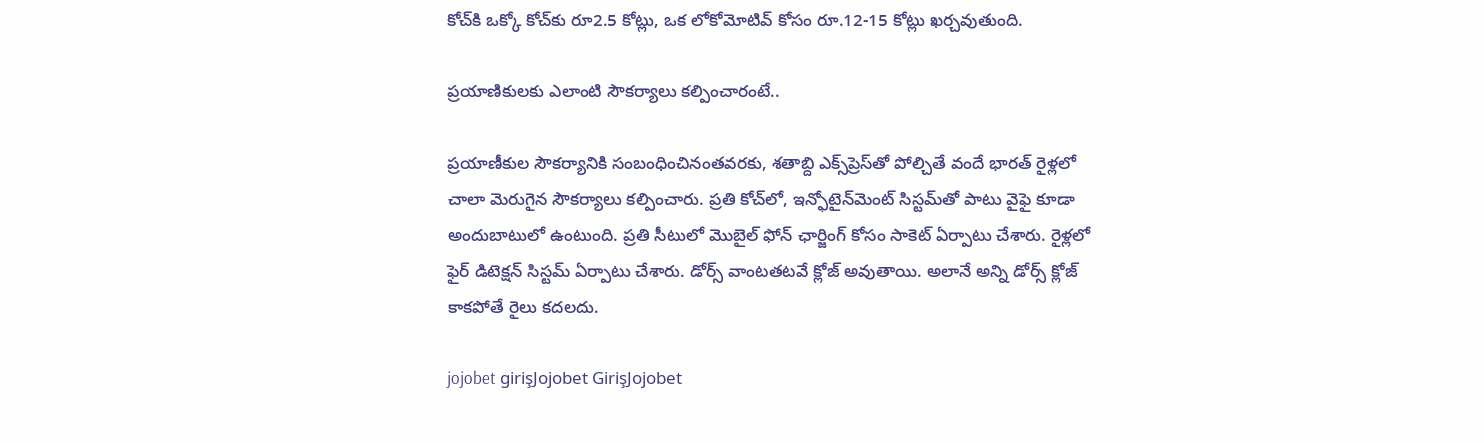కోచ్‌కి ఒక్కో కోచ్‌కు రూ2.5 కోట్లు, ఒక లోకోమోటివ్ కోసం రూ.12-15 కోట్లు ఖర్చవుతుంది.

ప్రయాణికులకు ఎలాంటి సౌకర్యాలు కల్పించారంటే..

ప్రయాణీకుల సౌకర్యానికి సంబంధించినంతవరకు, శతాబ్ది ఎక్స్‌ప్రెస్‌తో పోల్చితే వందే భారత్‌ రైళ్లలో చాలా మెరుగైన సౌకర్యాలు కల్పించారు. ప్రతి కోచ్‌లో, ఇన్ఫోటైన్‌మెంట్ సిస్టమ్‌తో పాటు వైఫై కూడా అందుబాటులో ఉంటుంది. ప్రతి సీటులో మొబైల్‌ ఫోన్‌ ఛార్జింగ్‌ కోసం సాకెట్‌ ఏర్పాటు చేశారు. రైళ్లలో ఫైర్ డిటెక్షన్ సిస్టమ్‌ ఏర్పాటు చేశారు. డోర్స్‌ వాంటతటవే క్లోజ్‌ అవుతాయి. అలానే అన్ని డోర్స్‌ క్లోజ్‌ కాకపోతే రైలు కదలదు.

jojobet girişJojobet GirişJojobet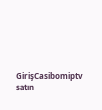GirişCasibomiptv satın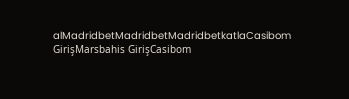alMadridbetMadridbetMadridbetkatlaCasibom GirişMarsbahis GirişCasibom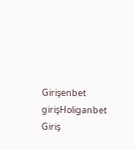Girişenbet girişHoliganbet Giriş